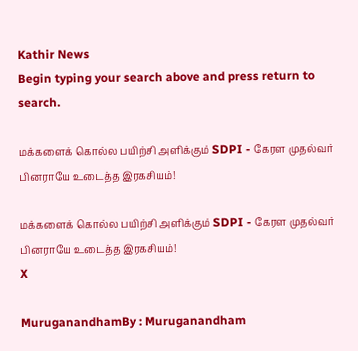Kathir News
Begin typing your search above and press return to search.

மக்களைக் கொல்ல பயிற்சி அளிக்கும் SDPI - கேரள முதல்வர் பினராயே உடைத்த இரகசியம்!

மக்களைக் கொல்ல பயிற்சி அளிக்கும் SDPI - கேரள முதல்வர் பினராயே உடைத்த இரகசியம்!
X

MuruganandhamBy : Muruganandham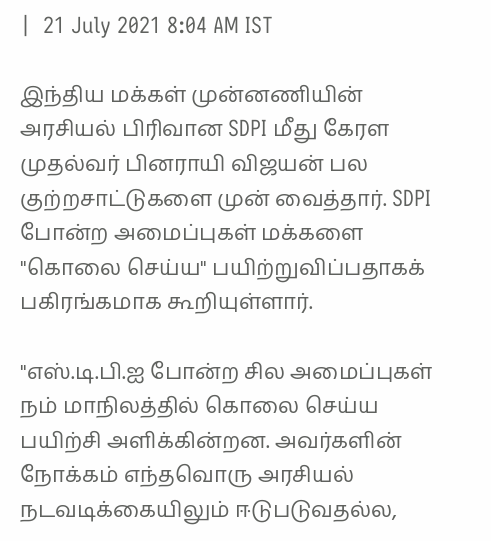|  21 July 2021 8:04 AM IST

இந்திய மக்கள் முன்னணியின் அரசியல் பிரிவான SDPI மீது கேரள முதல்வர் பினராயி விஜயன் பல குற்றசாட்டுகளை முன் வைத்தார். SDPI போன்ற அமைப்புகள் மக்களை "கொலை செய்ய" பயிற்றுவிப்பதாகக் பகிரங்கமாக கூறியுள்ளார்.

"எஸ்.டி.பி.ஐ போன்ற சில அமைப்புகள் நம் மாநிலத்தில் கொலை செய்ய பயிற்சி அளிக்கின்றன. அவர்களின் நோக்கம் எந்தவொரு அரசியல் நடவடிக்கையிலும் ஈடுபடுவதல்ல,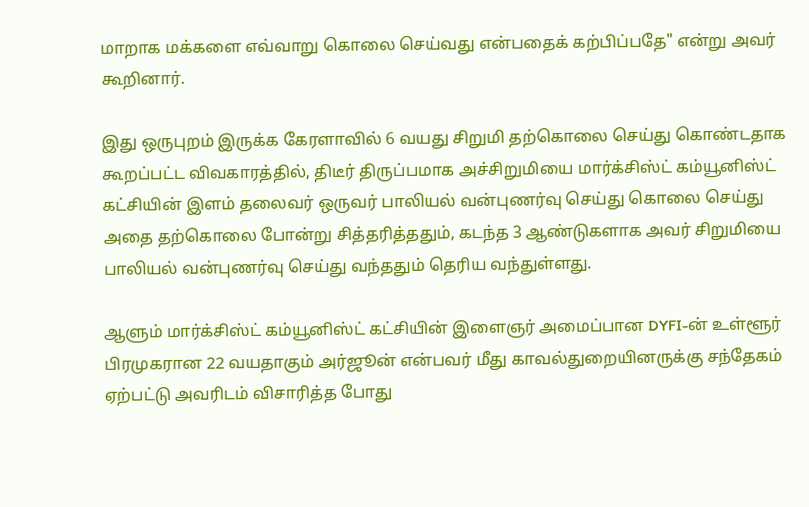மாறாக மக்களை எவ்வாறு கொலை செய்வது என்பதைக் கற்பிப்பதே" என்று அவர் கூறினார்.

இது ஒருபுறம் இருக்க கேரளாவில் 6 வயது சிறுமி தற்கொலை செய்து கொண்டதாக கூறப்பட்ட விவகாரத்தில், திடீர் திருப்பமாக அச்சிறுமியை மார்க்சிஸ்ட் கம்யூனிஸ்ட் கட்சியின் இளம் தலைவர் ஒருவர் பாலியல் வன்புணர்வு செய்து கொலை செய்து அதை தற்கொலை போன்று சித்தரித்ததும், கடந்த 3 ஆண்டுகளாக அவர் சிறுமியை பாலியல் வன்புணர்வு செய்து வந்ததும் தெரிய வந்துள்ளது.

ஆளும் மார்க்சிஸ்ட் கம்யூனிஸ்ட் கட்சியின் இளைஞர் அமைப்பான DYFI-ன் உள்ளூர் பிரமுகரான 22 வயதாகும் அர்ஜூன் என்பவர் மீது காவல்துறையினருக்கு சந்தேகம் ஏற்பட்டு அவரிடம் விசாரித்த போது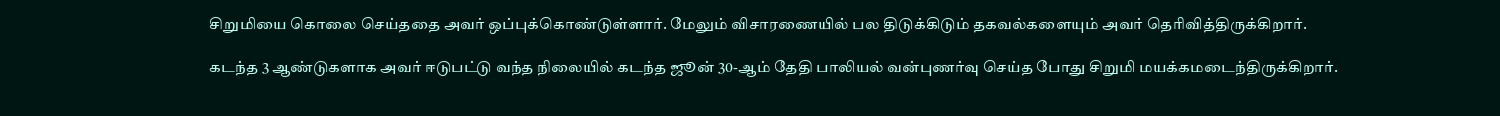சிறுமியை கொலை செய்ததை அவர் ஒப்புக்கொண்டுள்ளார். மேலும் விசாரணையில் பல திடுக்கிடும் தகவல்களையும் அவர் தெரிவித்திருக்கிறார்.

கடந்த 3 ஆண்டுகளாக அவர் ஈடுபட்டு வந்த நிலையில் கடந்த ஜூன் 30-ஆம் தேதி பாலியல் வன்புணர்வு செய்த போது சிறுமி மயக்கமடைந்திருக்கிறார்.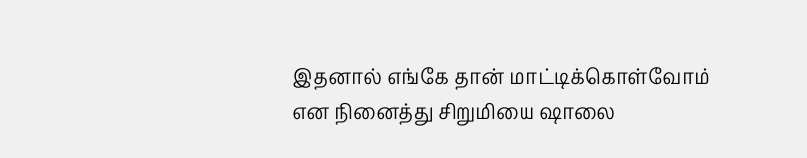இதனால் எங்கே தான் மாட்டிக்கொள்வோம் என நினைத்து சிறுமியை ஷாலை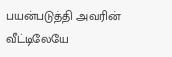பயன்படுத்தி அவரின் வீட்டிலேயே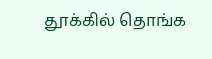தூக்கில் தொங்க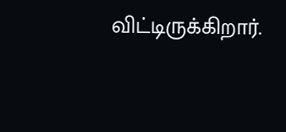விட்டிருக்கிறார்.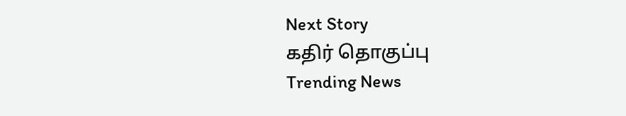Next Story
கதிர் தொகுப்பு
Trending News